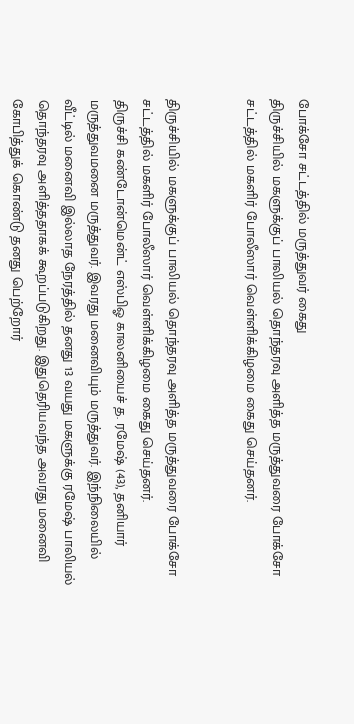போக்சோ சட்டத்தில் மருத்துவர் கைது
திருச்சியில் மகளுக்குப் பாலியல் தொந்தரவு அளித்த மருத்துவரை போக்சோ சட்டத்தில் மகளிர் போலீஸார் வெள்ளிக்கிழமை கைது செய்தனர்.


திருச்சியில் மகளுக்குப் பாலியல் தொந்தரவு அளித்த மருத்துவரை போக்சோ சட்டத்தில் மகளிர் போலீஸார் வெள்ளிக்கிழமை கைது செய்தனர்.
திருச்சி கண்டோன்மென்ட் எஸ்பிஓ காலனியைச் த. ரமேஷ் (43), தனியார் மருத்துவமனை மருத்துவர். இவரது மனைவியும் மருத்துவர். இந்நிலையில் வீட்டில் மனைவி இல்லாத நேரத்தில் தனது 13 வயது மகளுக்கு ரமேஷ் பாலியல் தொந்தரவு அளித்ததாகக் கூறப்படுகிறது. இதுதெரியவந்த அவரது மனைவி கோபித்துக் கொண்டு தனது பெற்றோர்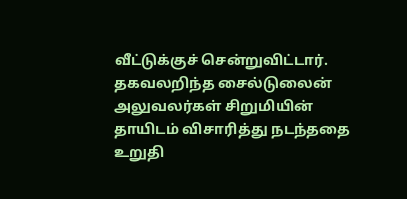வீட்டுக்குச் சென்றுவிட்டார். தகவலறிந்த சைல்டுலைன் அலுவலர்கள் சிறுமியின் தாயிடம் விசாரித்து நடந்ததை உறுதி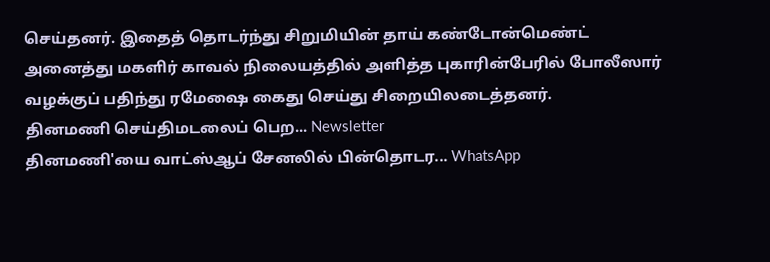செய்தனர். இதைத் தொடர்ந்து சிறுமியின் தாய் கண்டோன்மெண்ட் அனைத்து மகளிர் காவல் நிலையத்தில் அளித்த புகாரின்பேரில் போலீஸார் வழக்குப் பதிந்து ரமேஷை கைது செய்து சிறையிலடைத்தனர்.
தினமணி செய்திமடலைப் பெற... Newsletter
தினமணி'யை வாட்ஸ்ஆப் சேனலில் பின்தொடர... WhatsApp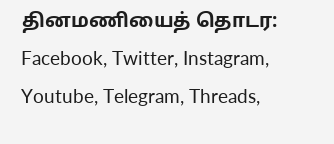தினமணியைத் தொடர: Facebook, Twitter, Instagram, Youtube, Telegram, Threads,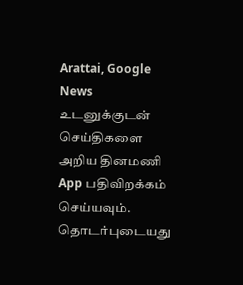Arattai, Google News
உடனுக்குடன் செய்திகளை அறிய தினமணி App பதிவிறக்கம் செய்யவும்.
தொடர்புடையது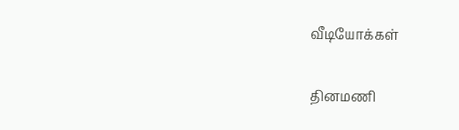வீடியோக்கள்

தினமணி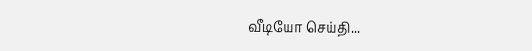வீடியோ செய்தி...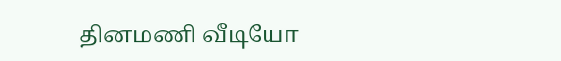தினமணி வீடியோ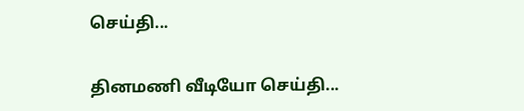செய்தி...

தினமணி வீடியோ செய்தி...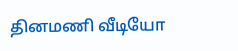தினமணி வீடியோ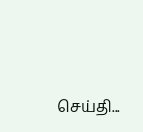செய்தி...